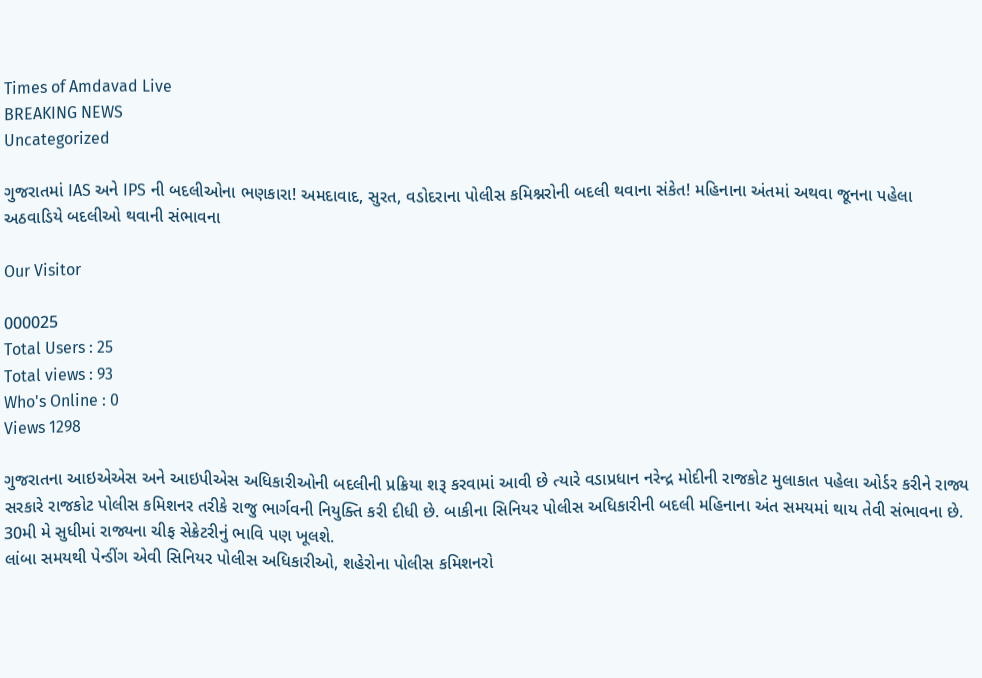Times of Amdavad Live
BREAKING NEWS
Uncategorized

ગુજરાતમાં IAS અને IPS ની બદલીઓના ભણકારા! અમદાવાદ, સુરત, વડોદરાના પોલીસ કમિશ્નરોની બદલી થવાના સંકેત! મહિનાના અંતમાં અથવા જૂનના પહેલા અઠવાડિયે બદલીઓ થવાની સંભાવના

Our Visitor

000025
Total Users : 25
Total views : 93
Who's Online : 0
Views 1298

ગુજરાતના આઇએએસ અને આઇપીએસ અધિકારીઓની બદલીની પ્રક્રિયા શરૂ કરવામાં આવી છે ત્યારે વડાપ્રધાન નરેન્દ્ર મોદીની રાજકોટ મુલાકાત પહેલા ઓર્ડર કરીને રાજ્ય સરકારે રાજકોટ પોલીસ કમિશનર તરીકે રાજુ ભાર્ગવની નિયુક્તિ કરી દીધી છે. બાકીના સિનિયર પોલીસ અધિકારીની બદલી મહિનાના અંત સમયમાં થાય તેવી સંભાવના છે. 30મી મે સુધીમાં રાજ્યના ચીફ સેક્રેટરીનું ભાવિ પણ ખૂલશે.
લાંબા સમયથી પેન્ડીંગ એવી સિનિયર પોલીસ અધિકારીઓ, શહેરોના પોલીસ કમિશનરો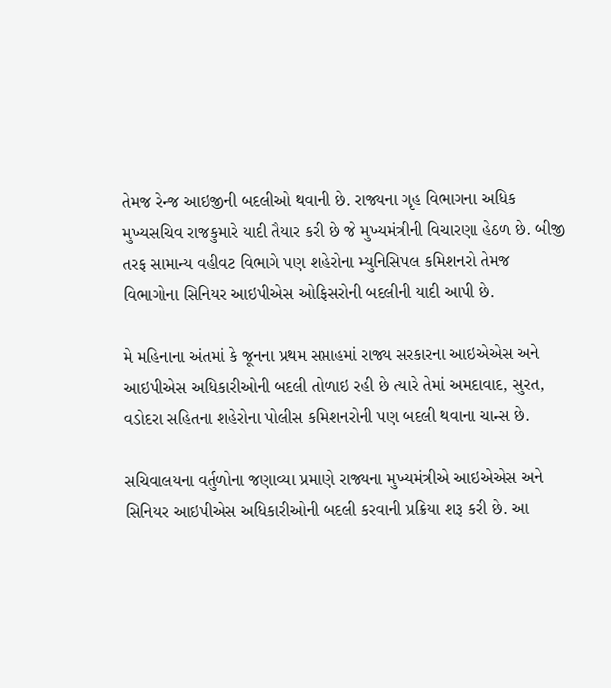તેમજ રેન્જ આઇજીની બદલીઓ થવાની છે. રાજ્યના ગૃહ વિભાગના અધિક મુખ્યસચિવ રાજકુમારે યાદી તૈયાર કરી છે જે મુખ્યમંત્રીની વિચારણા હેઠળ છે. બીજી તરફ સામાન્ય વહીવટ વિભાગે પણ શહેરોના મ્યુનિસિપલ કમિશનરો તેમજ વિભાગોના સિનિયર આઇપીએસ ઓફિસરોની બદલીની યાદી આપી છે.

મે મહિનાના અંતમાં કે જૂનના પ્રથમ સપ્તાહમાં રાજ્ય સરકારના આઇએએસ અને આઇપીએસ અધિકારીઓની બદલી તોળાઇ રહી છે ત્યારે તેમાં અમદાવાદ, સુરત, વડોદરા સહિતના શહેરોના પોલીસ કમિશનરોની પણ બદલી થવાના ચાન્સ છે.

સચિવાલયના વર્તુળોના જણાવ્યા પ્રમાણે રાજ્યના મુખ્યમંત્રીએ આઇએએસ અને સિનિયર આઇપીએસ અધિકારીઓની બદલી કરવાની પ્રક્રિયા શરૂ કરી છે. આ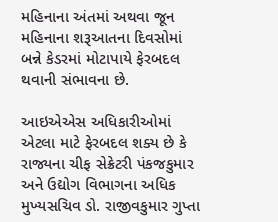મહિનાના અંતમાં અથવા જૂન મહિનાના શરૂઆતના દિવસોમાં બન્ને કેડરમાં મોટાપાયે ફેરબદલ થવાની સંભાવના છે.

આઇએએસ અધિકારીઓમાં એટલા માટે ફેરબદલ શક્ય છે કે રાજ્યના ચીફ સેક્રેટરી પંકજકુમાર અને ઉદ્યોગ વિભાગના અધિક મુખ્યસચિવ ડો. રાજીવકુમાર ગુપ્તા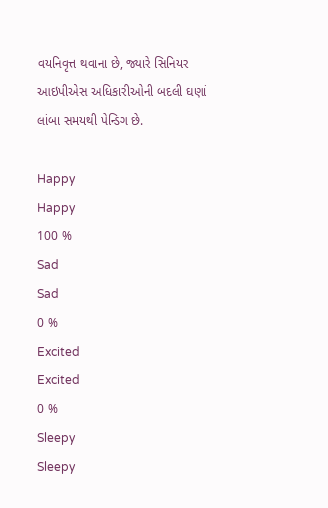વયનિવૃત્ત થવાના છે, જ્યારે સિનિયર આઇપીએસ અધિકારીઓની બદલી ઘણાં લાંબા સમયથી પેન્ડિગ છે.

Happy
Happy
100 %
Sad
Sad
0 %
Excited
Excited
0 %
Sleepy
Sleepy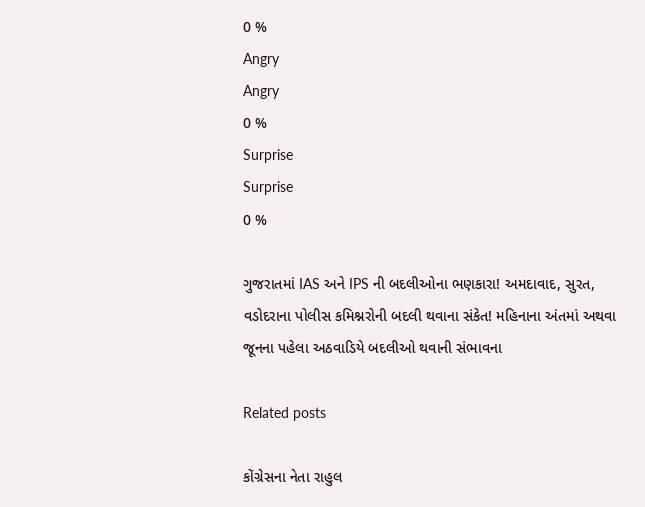0 %
Angry
Angry
0 %
Surprise
Surprise
0 %

ગુજરાતમાં IAS અને IPS ની બદલીઓના ભણકારા! અમદાવાદ, સુરત, વડોદરાના પોલીસ કમિશ્નરોની બદલી થવાના સંકેત! મહિનાના અંતમાં અથવા જૂનના પહેલા અઠવાડિયે બદલીઓ થવાની સંભાવના

Related posts

કોંગ્રેસના નેતા રાહુલ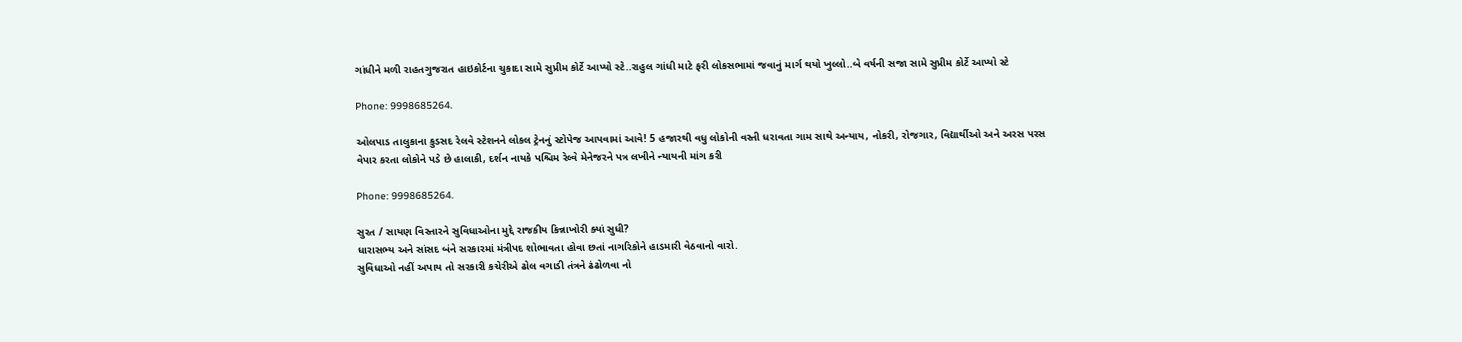ગાંધીને મળી રાહતગુજરાત હાઇકોર્ટના ચુકાદા સામે સુપ્રીમ કોર્ટે આપ્યો સ્ટે..રાહુલ ગાંધી માટે ફરી લોકસભામાં જવાનું માર્ગ થયો ખુલ્લો..બે વર્ષની સજા સામે સુપ્રીમ કોર્ટે આપ્યો સ્ટે

Phone: 9998685264.

ઓલપાડ તાલુકાના કુડસદ રેલવે સ્ટેશનને લોકલ ટ્રેનનું સ્ટોપેજ આપવામાં આવે! 5 હજારથી વધુ લોકોની વસ્તી ધરાવતા ગામ સાથે અન્યાય, નોકરી, રોજગાર, વિદ્યાર્થીઓ અને અરસ પરસ વેપાર કરતા લોકોને પડે છે હાલાકી, દર્શન નાયકે પશ્ચિમ રેલ્વે મેનેજરને પત્ર લખીને ન્યાયની માંગ કરી

Phone: 9998685264.

સુરત / સાયણ વિસ્તારને સુવિધાઓના મુદ્દે રાજકીય કિન્નાખોરી ક્યાં સુધી?
ધારાસભ્ય અને સાંસદ બંને સરકારમાં મંત્રીપદ શોભાવતા હોવા છતાં નાગરિકોને હાડમારી વેઠવાનો વારો.
સુવિધાઓ નહીં અપાય તો સરકારી કચેરીએ ઢોલ વગાડી તંત્રને ઢંઢોળવા નો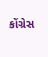કોંગ્રેસ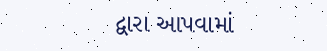દ્વારા આપવામાં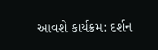આવશે કાર્યક્રમ: દર્શન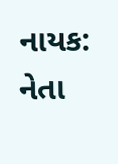નાયક: નેતા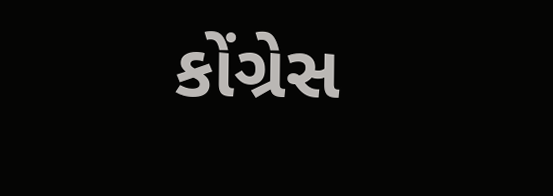કોંગ્રેસ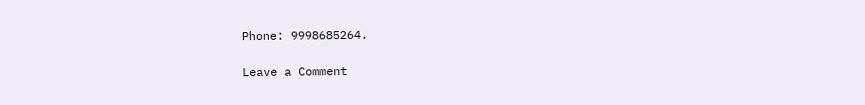Phone: 9998685264.

Leave a Comment